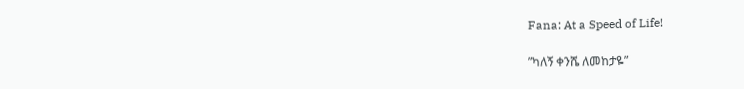Fana: At a Speed of Life!

”ካለኝ ቀንሼ ለመከታዬ”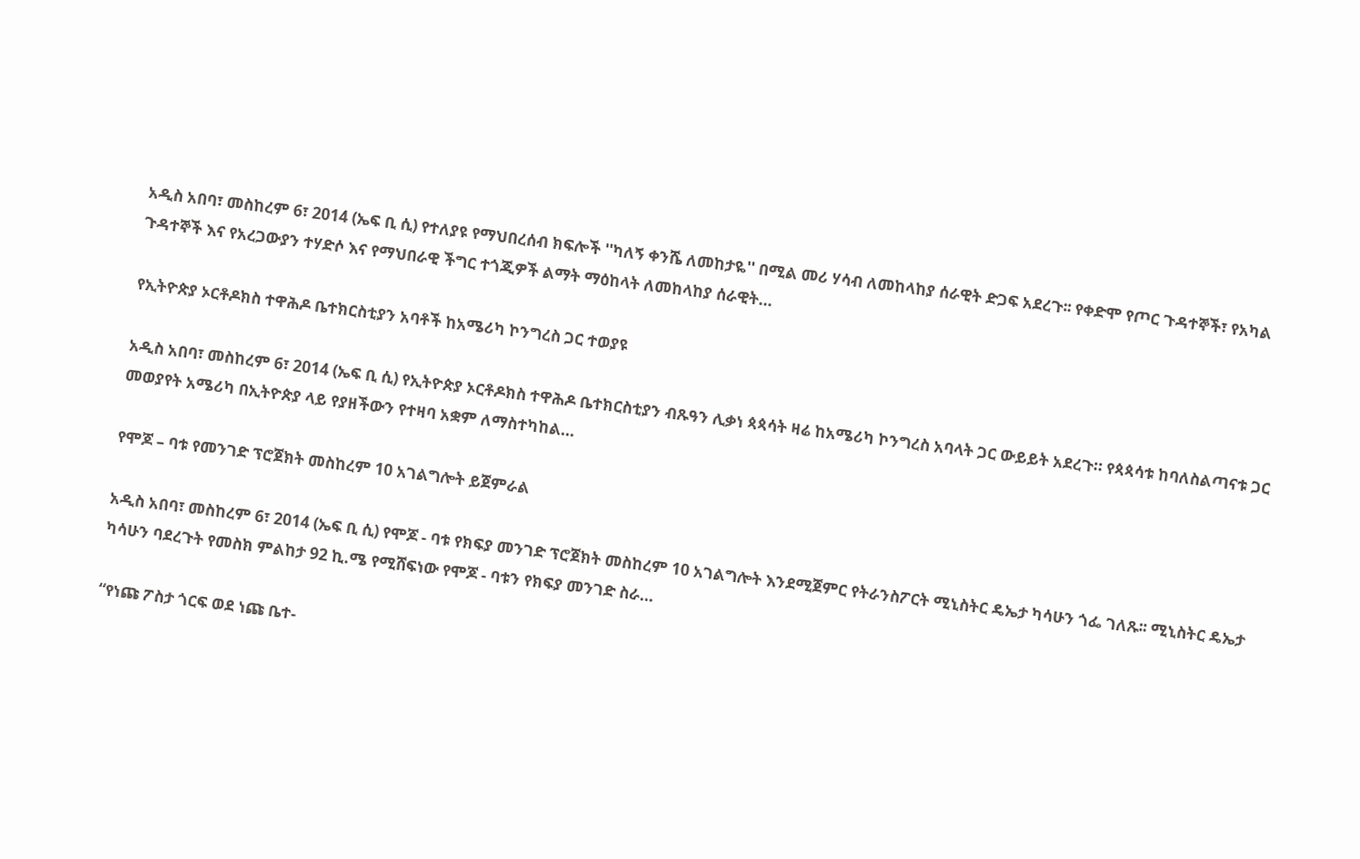አዲስ አበባ፣ መስከረም 6፣ 2014 (ኤፍ ቢ ሲ) የተለያዩ የማህበረሰብ ክፍሎች ''ካለኝ ቀንሼ ለመከታዬ'' በሚል መሪ ሃሳብ ለመከላከያ ሰራዊት ድጋፍ አደረጉ፡፡ የቀድሞ የጦር ጉዳተኞች፣ የአካል ጉዳተኞች እና የአረጋውያን ተሃድሶ እና የማህበራዊ ችግር ተጎጂዎች ልማት ማዕከላት ለመከላከያ ሰራዊት…

የኢትዮጵያ ኦርቶዶክስ ተዋሕዶ ቤተክርስቲያን አባቶች ከአሜሪካ ኮንግረስ ጋር ተወያዩ

አዲስ አበባ፣ መስከረም 6፣ 2014 (ኤፍ ቢ ሲ) የኢትዮጵያ ኦርቶዶክስ ተዋሕዶ ቤተክርስቲያን ብጹዓን ሊቃነ ጳጳሳት ዛሬ ከአሜሪካ ኮንግረስ አባላት ጋር ውይይት አደረጉ። የጳጳሳቱ ከባለስልጣናቱ ጋር መወያየት አሜሪካ በኢትዮጵያ ላይ የያዘችውን የተዛባ አቋም ለማስተካከል…

የሞጆ – ባቱ የመንገድ ፕሮጀክት መስከረም 10 አገልግሎት ይጀምራል

አዲስ አበባ፣ መስከረም 6፣ 2014 (ኤፍ ቢ ሲ) የሞጆ - ባቱ የክፍያ መንገድ ፕሮጀክት መስከረም 10 አገልግሎት እንደሚጀምር የትራንስፖርት ሚኒስትር ዴኤታ ካሳሁን ጎፌ ገለጹ፡፡ ሚኒስትር ዴኤታ ካሳሁን ባደረጉት የመስክ ምልከታ 92 ኪ.ሜ የሚሸፍነው የሞጆ - ባቱን የክፍያ መንገድ ስራ…

“የነጩ ፖስታ ጎርፍ ወደ ነጩ ቤተ-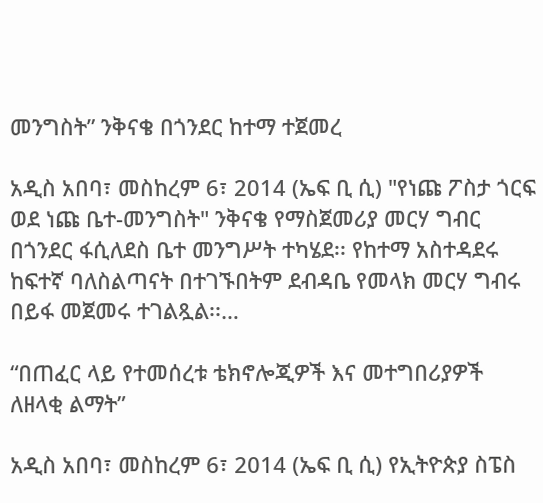መንግስት” ንቅናቄ በጎንደር ከተማ ተጀመረ

አዲስ አበባ፣ መስከረም 6፣ 2014 (ኤፍ ቢ ሲ) "የነጩ ፖስታ ጎርፍ ወደ ነጩ ቤተ-መንግስት" ንቅናቄ የማስጀመሪያ መርሃ ግብር በጎንደር ፋሲለደስ ቤተ መንግሥት ተካሄደ፡፡ የከተማ አስተዳደሩ ከፍተኛ ባለስልጣናት በተገኙበትም ደብዳቤ የመላክ መርሃ ግብሩ በይፋ መጀመሩ ተገልጿል፡፡…

“በጠፈር ላይ የተመሰረቱ ቴክኖሎጂዎች እና መተግበሪያዎች ለዘላቂ ልማት”

አዲስ አበባ፣ መስከረም 6፣ 2014 (ኤፍ ቢ ሲ) የኢትዮጵያ ስፔስ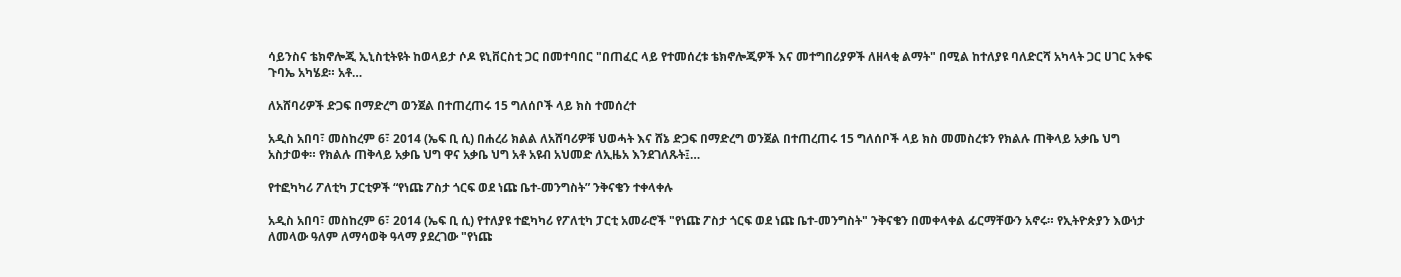ሳይንስና ቴክኖሎጂ ኢኒስቲትዩት ከወላይታ ሶዶ ዩኒቨርስቲ ጋር በመተባበር "በጠፈር ላይ የተመሰረቱ ቴክኖሎጂዎች እና መተግበሪያዎች ለዘላቂ ልማት" በሚል ከተለያዩ ባለድርሻ አካላት ጋር ሀገር አቀፍ ጉባኤ አካሄደ። አቶ…

ለአሸባሪዎች ድጋፍ በማድረግ ወንጀል በተጠረጠሩ 15 ግለሰቦች ላይ ክስ ተመሰረተ

አዲስ አበባ፣ መስከረም 6፣ 2014 (ኤፍ ቢ ሲ) በሐረሪ ክልል ለአሸባሪዎቹ ህወሓት እና ሸኔ ድጋፍ በማድረግ ወንጀል በተጠረጠሩ 15 ግለሰቦች ላይ ክስ መመስረቱን የክልሉ ጠቅላይ አቃቤ ህግ አስታወቀ። የክልሉ ጠቅላይ አቃቤ ህግ ዋና አቃቤ ህግ አቶ አዩብ አህመድ ለኢዜአ እንደገለጹት፤…

የተፎካካሪ ፖለቲካ ፓርቲዎች “የነጩ ፖስታ ጎርፍ ወደ ነጩ ቤተ-መንግስት” ንቅናቄን ተቀላቀሉ

አዲስ አበባ፣ መስከረም 6፣ 2014 (ኤፍ ቢ ሲ) የተለያዩ ተፎካካሪ የፖለቲካ ፓርቲ አመራሮች "የነጩ ፖስታ ጎርፍ ወደ ነጩ ቤተ-መንግስት" ንቅናቄን በመቀላቀል ፊርማቸውን አኖሩ። የኢትዮጵያን እውነታ ለመላው ዓለም ለማሳወቅ ዓላማ ያደረገው "የነጩ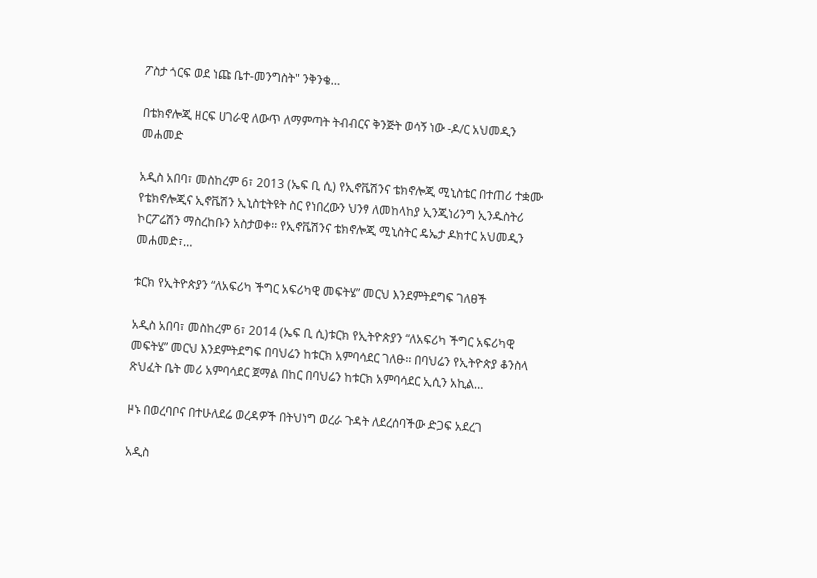ፖስታ ጎርፍ ወደ ነጩ ቤተ-መንግስት" ንቅንቄ…

በቴክኖሎጂ ዘርፍ ሀገራዊ ለውጥ ለማምጣት ትብብርና ቅንጅት ወሳኝ ነው -ዶ/ር አህመዲን መሐመድ

አዲስ አበባ፣ መስከረም 6፣ 2013 (ኤፍ ቢ ሲ) የኢኖቬሽንና ቴክኖሎጂ ሚኒስቴር በተጠሪ ተቋሙ የቴክኖሎጂና ኢኖቬሽን ኢኒስቲትዩት ስር የነበረውን ህንፃ ለመከላከያ ኢንጂነሪንግ ኢንዱስትሪ ኮርፖሬሽን ማስረከቡን አስታወቀ፡፡ የኢኖቬሽንና ቴክኖሎጂ ሚኒስትር ዴኤታ ዶክተር አህመዲን መሐመድ፣…

ቱርክ የኢትዮጵያን “ለአፍሪካ ችግር አፍሪካዊ መፍትሄ” መርህ እንደምትደግፍ ገለፀች

አዲስ አበባ፣ መስከረም 6፣ 2014 (ኤፍ ቢ ሲ)ቱርክ የኢትዮጵያን “ለአፍሪካ ችግር አፍሪካዊ መፍትሄ” መርህ እንደምትደግፍ በባህሬን ከቱርክ አምባሳደር ገለፁ፡፡ በባህሬን የኢትዮጵያ ቆንስላ ጽህፈት ቤት መሪ አምባሳደር ጀማል በከር በባህሬን ከቱርክ አምባሳደር ኢሲን አኪል…

ዞኑ በወረባቦና በተሁለደሬ ወረዳዎች በትህነግ ወረራ ጉዳት ለደረሰባችው ድጋፍ አደረገ

አዲስ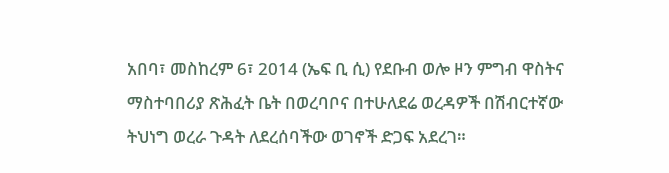አበባ፣ መስከረም 6፣ 2014 (ኤፍ ቢ ሲ) የደቡብ ወሎ ዞን ምግብ ዋስትና ማስተባበሪያ ጽሕፈት ቤት በወረባቦና በተሁለደሬ ወረዳዎች በሽብርተኛው ትህነግ ወረራ ጉዳት ለደረሰባችው ወገኖች ድጋፍ አደረገ።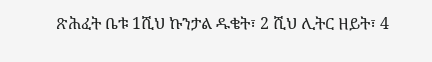ጽሕፈት ቤቱ 1ሺህ ኩንታል ዱቄት፣ 2 ሺህ ሊትር ዘይት፣ 4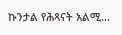ኩንታል የሕጻናት አልሚ…